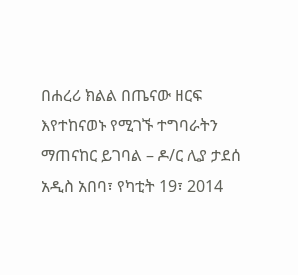በሐረሪ ክልል በጤናው ዘርፍ እየተከናወኑ የሚገኙ ተግባራትን ማጠናከር ይገባል – ዶ/ር ሊያ ታደሰ
አዲስ አበባ፣ የካቲት 19፣ 2014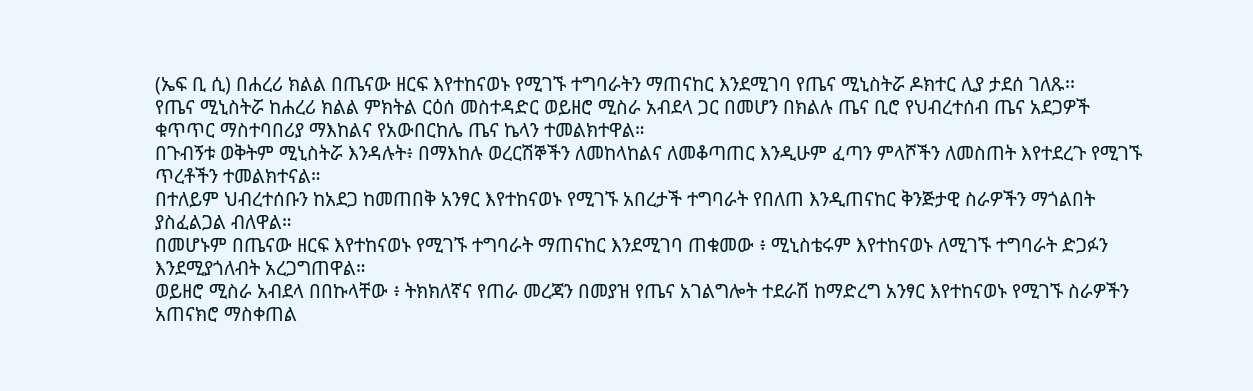(ኤፍ ቢ ሲ) በሐረሪ ክልል በጤናው ዘርፍ እየተከናወኑ የሚገኙ ተግባራትን ማጠናከር እንደሚገባ የጤና ሚኒስትሯ ዶክተር ሊያ ታደሰ ገለጹ፡፡
የጤና ሚኒስትሯ ከሐረሪ ክልል ምክትል ርዕሰ መስተዳድር ወይዘሮ ሚስራ አብደላ ጋር በመሆን በክልሉ ጤና ቢሮ የህብረተሰብ ጤና አደጋዎች ቁጥጥር ማስተባበሪያ ማእከልና የአውበርከሌ ጤና ኬላን ተመልክተዋል።
በጉብኝቱ ወቅትም ሚኒስትሯ እንዳሉት፥ በማእከሉ ወረርሽኞችን ለመከላከልና ለመቆጣጠር እንዲሁም ፈጣን ምላሾችን ለመስጠት እየተደረጉ የሚገኙ ጥረቶችን ተመልክተናል።
በተለይም ህብረተሰቡን ከአደጋ ከመጠበቅ አንፃር እየተከናወኑ የሚገኙ አበረታች ተግባራት የበለጠ እንዲጠናከር ቅንጅታዊ ስራዎችን ማጎልበት ያስፈልጋል ብለዋል።
በመሆኑም በጤናው ዘርፍ እየተከናወኑ የሚገኙ ተግባራት ማጠናከር እንደሚገባ ጠቁመው ፥ ሚኒስቴሩም እየተከናወኑ ለሚገኙ ተግባራት ድጋፉን እንደሚያጎለብት አረጋግጠዋል።
ወይዘሮ ሚስራ አብደላ በበኩላቸው ፥ ትክክለኛና የጠራ መረጃን በመያዝ የጤና አገልግሎት ተደራሽ ከማድረግ አንፃር እየተከናወኑ የሚገኙ ስራዎችን አጠናክሮ ማስቀጠል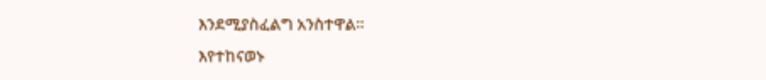እንደሚያስፈልግ አንስተዋል።
እየተከናወኑ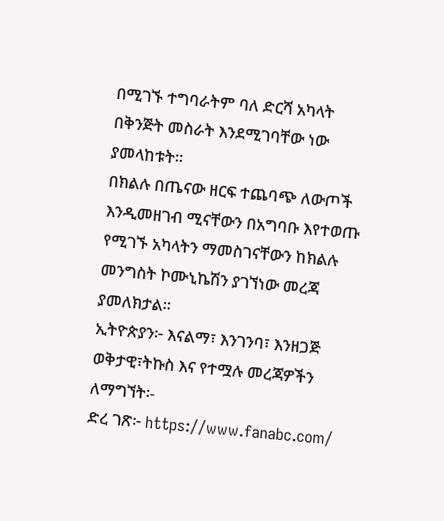በሚገኙ ተግባራትም ባለ ድርሻ አካላት በቅንጅት መስራት እንደሚገባቸው ነው ያመላከቱት።
በክልሉ በጤናው ዘርፍ ተጨባጭ ለውጦች እንዲመዘገብ ሚናቸውን በአግባቡ እየተወጡ የሚገኙ አካላትን ማመስገናቸውን ከክልሉ መንግስት ኮሙኒኬሽን ያገኘነው መረጃ ያመለክታል።
ኢትዮጵያን፦ እናልማ፣ እንገንባ፣ እንዘጋጅ
ወቅታዊ፣ትኩስ እና የተሟሉ መረጃዎችን ለማግኘት፡-
ድረ ገጽ፦ https://www.fanabc.com/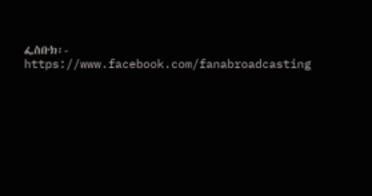ፌስቡክ፡- https://www.facebook.com/fanabroadcasting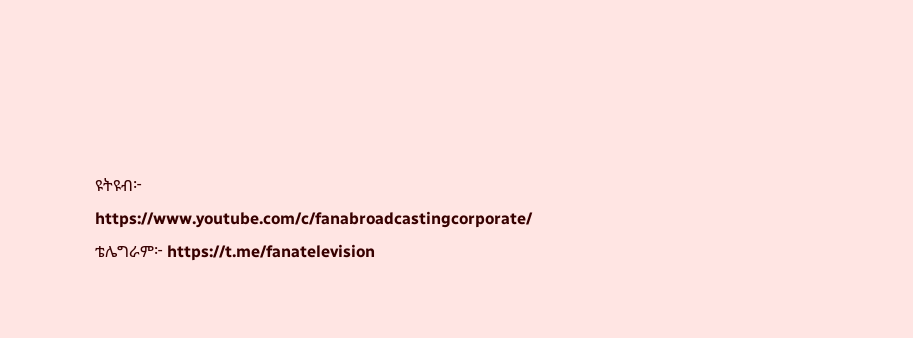ዩትዩብ፦ https://www.youtube.com/c/fanabroadcastingcorporate/
ቴሌግራም፦ https://t.me/fanatelevision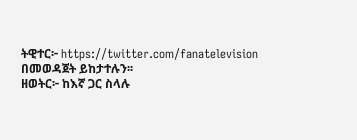ትዊተር፦ https://twitter.com/fanatelevision በመወዳጀት ይከታተሉን፡፡
ዘወትር፦ ከእኛ ጋር ስላሉ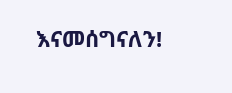እናመሰግናለን!